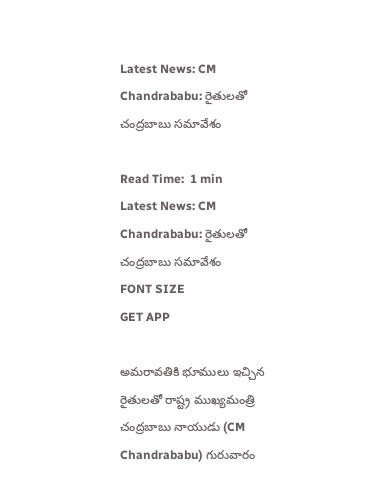Latest News: CM Chandrababu: రైతులతో చంద్రబాబు సమావేశం

Read Time:  1 min
Latest News: CM Chandrababu: రైతులతో చంద్రబాబు సమావేశం
FONT SIZE
GET APP

అమరావతికి భూములు ఇచ్చిన రైతులతో రాష్ట్ర ముఖ్యమంత్రి చంద్రబాబు నాయుడు (CM Chandrababu) గురువారం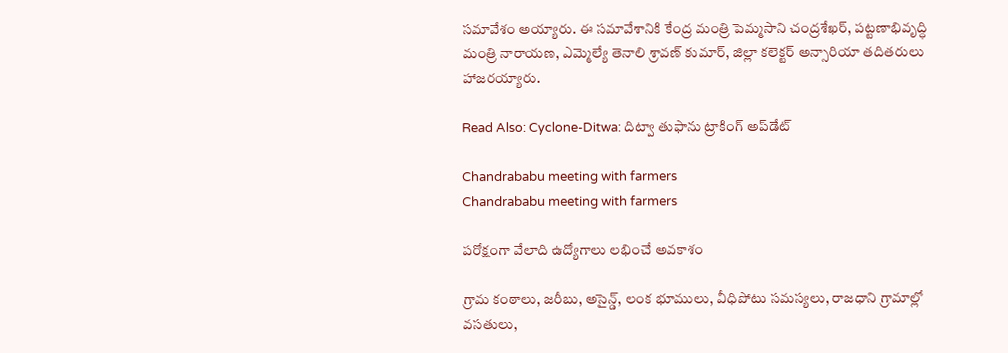సమావేశం అయ్యారు. ఈ సమావేశానికి కేంద్ర మంత్రి పెమ్మసాని చంద్రశేఖర్, పట్టణాభివృద్ధి మంత్రి నారాయణ, ఎమ్మెల్యే తెనాలి శ్రావణ్ కుమార్, జిల్లా కలెక్టర్ అన్సారియా తదితరులు హాజరయ్యారు.

Read Also: Cyclone-Ditwa: దిట్వా తుఫాను ట్రాకింగ్ అప్‌డేట్

Chandrababu meeting with farmers
Chandrababu meeting with farmers

పరోక్షంగా వేలాది ఉద్యోగాలు లభించే అవకాశం

గ్రామ కంఠాలు, జరీబు, అసైన్డ్, లంక భూములు, వీధిపోటు సమస్యలు, రాజధాని గ్రామాల్లో వసతులు,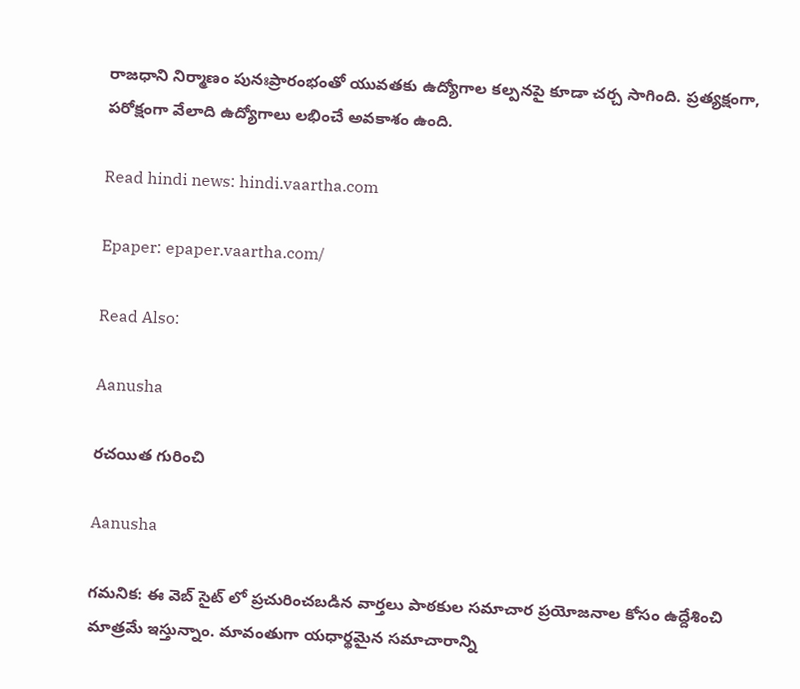రాజధాని నిర్మాణం పునఃప్రారంభంతో యువతకు ఉద్యోగాల కల్పనపై కూడా చర్చ సాగింది. ప్రత్యక్షంగా, పరోక్షంగా వేలాది ఉద్యోగాలు లభించే అవకాశం ఉంది.

Read hindi news: hindi.vaartha.com

Epaper: epaper.vaartha.com/

Read Also:

Aanusha

రచయిత గురించి

Aanusha

గమనిక: ఈ వెబ్ సైట్ లో ప్రచురించబడిన వార్తలు పాఠకుల సమాచార ప్రయోజనాల కోసం ఉద్దేశించి మాత్రమే ఇస్తున్నాం. మావంతుగా యధార్థమైన సమాచారాన్ని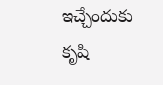ఇచ్చేందుకు కృషి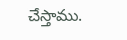చేస్తాము.